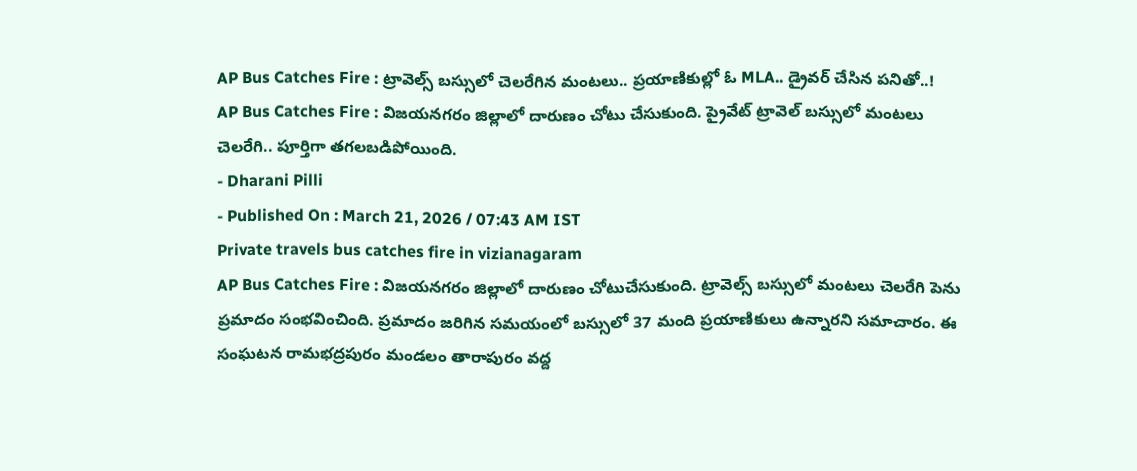AP Bus Catches Fire : ట్రావెల్స్ బస్సులో చెలరేగిన మంటలు.. ప్రయాణికుల్లో ఓ MLA.. డ్రైవర్ చేసిన పనితో..!
AP Bus Catches Fire : విజయనగరం జిల్లాలో దారుణం చోటు చేసుకుంది. ప్రైవేట్ ట్రావెల్ బస్సులో మంటలు చెలరేగి.. పూర్తిగా తగలబడిపోయింది.
- Dharani Pilli
- Published On : March 21, 2026 / 07:43 AM IST
Private travels bus catches fire in vizianagaram
AP Bus Catches Fire : విజయనగరం జిల్లాలో దారుణం చోటుచేసుకుంది. ట్రావెల్స్ బస్సులో మంటలు చెలరేగి పెను ప్రమాదం సంభవించింది. ప్రమాదం జరిగిన సమయంలో బస్సులో 37 మంది ప్రయాణికులు ఉన్నారని సమాచారం. ఈ సంఘటన రామభద్రపురం మండలం తారాపురం వద్ద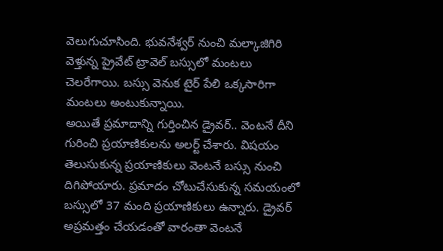వెలుగుచూసింది. భువనేశ్వర్ నుంచి మల్కాజిగిరి వెళ్తున్న ప్రైవేట్ ట్రావెల్ బస్సులో మంటలు చెలరేగాయి. బస్సు వెనుక టైర్ పేలి ఒక్కసారిగా మంటలు అంటుకున్నాయి.
అయితే ప్రమాదాన్ని గుర్తించిన డ్రైవర్.. వెంటనే దీని గురించి ప్రయాణికులను అలర్ట్ చేశారు. విషయం తెలుసుకున్న ప్రయాణికులు వెంటనే బస్సు నుంచి దిగిపోయారు. ప్రమాదం చోటుచేసుకున్న సమయంలో బస్సులో 37 మంది ప్రయాణికులు ఉన్నారు. డ్రైవర్ అప్రమత్తం చేయడంతో వారంతా వెంటనే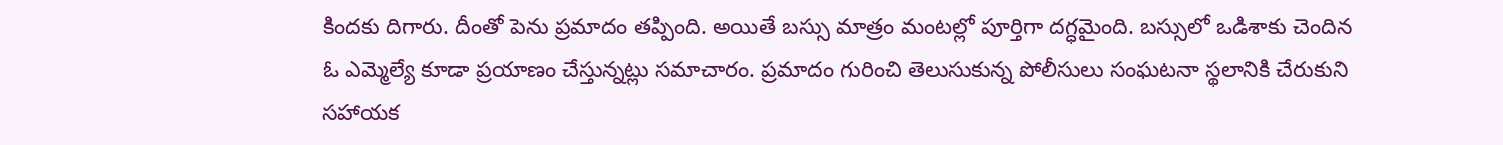కిందకు దిగారు. దీంతో పెను ప్రమాదం తప్పింది. అయితే బస్సు మాత్రం మంటల్లో పూర్తిగా దగ్ధమైంది. బస్సులో ఒడిశాకు చెందిన ఓ ఎమ్మెల్యే కూడా ప్రయాణం చేస్తున్నట్లు సమాచారం. ప్రమాదం గురించి తెలుసుకున్న పోలీసులు సంఘటనా స్థలానికి చేరుకుని సహాయక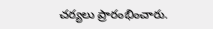చర్యలు ప్రారంభించారు.